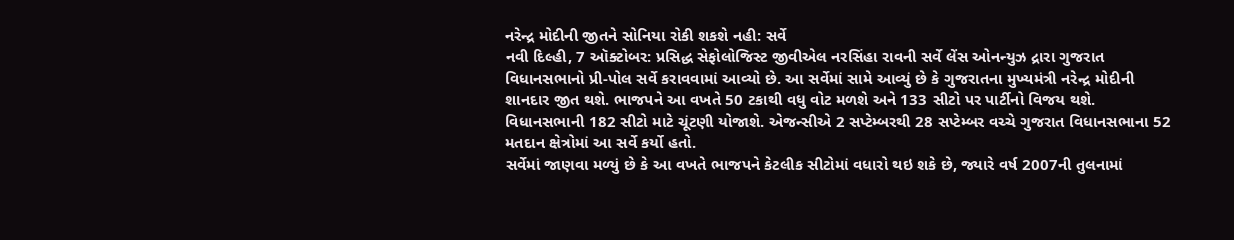નરેન્દ્ર મોદીની જીતને સોનિયા રોકી શકશે નહી: સર્વે
નવી દિલ્હી, 7 ઑક્ટોબર: પ્રસિદ્ધ સેફોલોજિસ્ટ જીવીએલ નરસિંહા રાવની સર્વે લેંસ ઓનન્યુઝ દ્રારા ગુજરાત વિધાનસભાનો પ્રી-પોલ સર્વે કરાવવામાં આવ્યો છે. આ સર્વેમાં સામે આવ્યું છે કે ગુજરાતના મુખ્યમંત્રી નરેન્દ્ર મોદીની શાનદાર જીત થશે. ભાજપને આ વખતે 50 ટકાથી વધુ વોટ મળશે અને 133 સીટો પર પાર્ટીનો વિજય થશે. વિધાનસભાની 182 સીટો માટે ચૂંટણી યોજાશે. એજન્સીએ 2 સપ્ટેમ્બરથી 28 સપ્ટેમ્બર વચ્ચે ગુજરાત વિધાનસભાના 52 મતદાન ક્ષેત્રોમાં આ સર્વે કર્યો હતો.
સર્વેમાં જાણવા મળ્યું છે કે આ વખતે ભાજપને કેટલીક સીટોમાં વધારો થઇ શકે છે, જ્યારે વર્ષ 2007ની તુલનામાં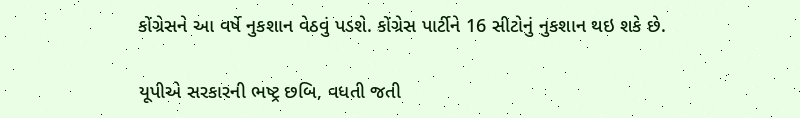કોંગ્રેસને આ વર્ષે નુકશાન વેઠવું પડશે. કોંગ્રેસ પાર્ટીને 16 સીટોનું નુકશાન થઇ શકે છે.

યૂપીએ સરકારની ભષ્ટ્ર છબિ, વધતી જતી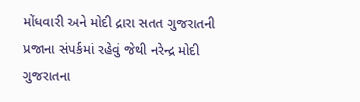મોંધવારી અને મોદી દ્રારા સતત ગુજરાતની પ્રજાના સંપર્કમાં રહેવું જેથી નરેન્દ્ર મોદી ગુજરાતના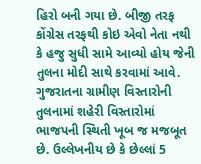હિરો બની ગયા છે. બીજી તરફ કોંગ્રેસ તરફથી કોઇ એવો નેતા નથી કે હજુ સુધી સામે આવ્યો હોય જેની તુલના મોદી સાથે કરવામાં આવે.
ગુજરાતના ગ્રામીણ વિસ્તારોની તુલનામાં શહેરી વિસ્તારોમાં ભાજપની સ્થિતી ખૂબ જ મજબૂત છે. ઉલ્લેખનીય છે કે છેલ્લાં 5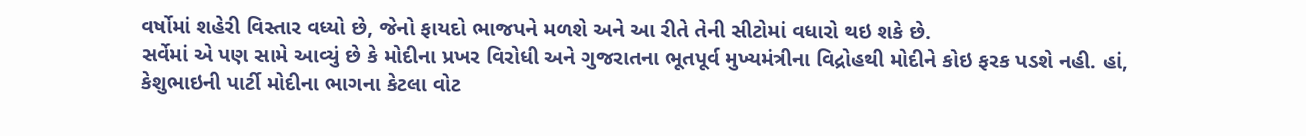વર્ષોમાં શહેરી વિસ્તાર વધ્યો છે, જેનો ફાયદો ભાજપને મળશે અને આ રીતે તેની સીટોમાં વધારો થઇ શકે છે.
સર્વેમાં એ પણ સામે આવ્યું છે કે મોદીના પ્રખર વિરોધી અને ગુજરાતના ભૂતપૂર્વ મુખ્યમંત્રીના વિદ્રોહથી મોદીને કોઇ ફરક પડશે નહી. હાં, કેશુભાઇની પાર્ટી મોદીના ભાગના કેટલા વોટ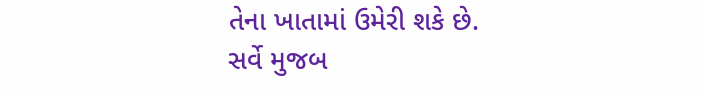તેના ખાતામાં ઉમેરી શકે છે.
સર્વે મુજબ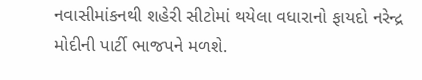નવાસીમાંકનથી શહેરી સીટોમાં થયેલા વધારાનો ફાયદો નરેન્દ્ર મોદીની પાર્ટી ભાજપને મળશે.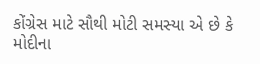કોંગ્રેસ માટે સૌથી મોટી સમસ્યા એ છે કે મોદીના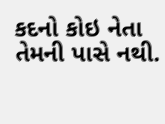કદનો કોઇ નેતા તેમની પાસે નથી.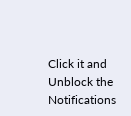Click it and Unblock the Notifications